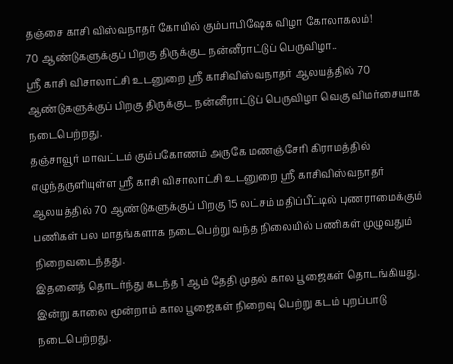தஞ்சை காசி விஸ்வநாதர் கோயில் கும்பாபிஷேக விழா கோலாகலம்!
70 ஆண்டுகளுக்குப் பிறகு திருக்குட நன்னீராட்டுப் பெருவிழா..
ஸ்ரீ காசி விசாலாட்சி உடனுறை ஶ்ரீ காசிவிஸ்வநாதர் ஆலயத்தில் 70 ஆண்டுகளுக்குப் பிறகு திருக்குட நன்னீராட்டுப் பெருவிழா வெகு விமர்சையாக நடைபெற்றது.
தஞ்சாவூர் மாவட்டம் கும்பகோணம் அருகே மணஞ்சேரி கிராமத்தில் எழுந்தருளியுள்ள ஸ்ரீ காசி விசாலாட்சி உடனுறை ஶ்ரீ காசிவிஸ்வநாதர் ஆலயத்தில் 70 ஆண்டுகளுக்குப் பிறகு 15 லட்சம் மதிப்பீட்டில் புணராமைக்கும் பணிகள் பல மாதங்களாக நடைபெற்று வந்த நிலையில் பணிகள் முழுவதும் நிறைவடைந்தது.
இதனைத் தொடர்ந்து கடந்த 1 ஆம் தேதி முதல் கால பூஜைகள் தொடங்கியது. இன்று காலை மூன்றாம் கால பூஜைகள் நிறைவு பெற்று கடம் புறப்பாடு நடைபெற்றது.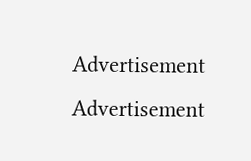Advertisement
Advertisement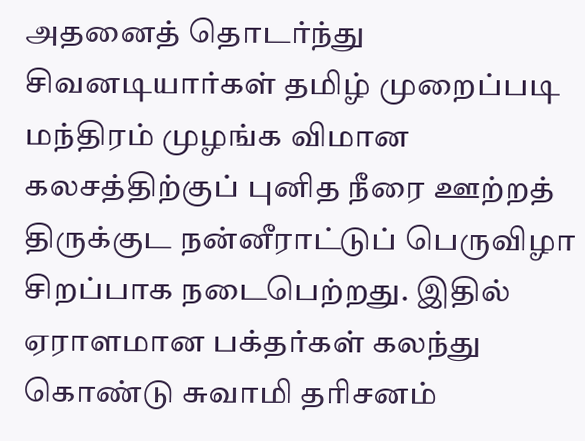அதனைத் தொடர்ந்து சிவனடியார்கள் தமிழ் முறைப்படி மந்திரம் முழங்க விமான கலசத்திற்குப் புனித நீரை ஊற்றத் திருக்குட நன்னீராட்டுப் பெருவிழா சிறப்பாக நடைபெற்றது. இதில் ஏராளமான பக்தர்கள் கலந்து கொண்டு சுவாமி தரிசனம்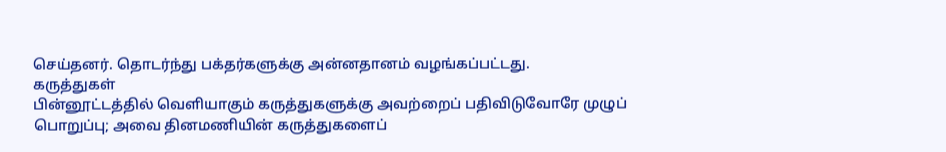செய்தனர். தொடர்ந்து பக்தர்களுக்கு அன்னதானம் வழங்கப்பட்டது.
கருத்துகள்
பின்னூட்டத்தில் வெளியாகும் கருத்துகளுக்கு அவற்றைப் பதிவிடுவோரே முழுப் பொறுப்பு; அவை தினமணியின் கருத்துகளைப்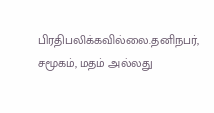பிரதிபலிக்கவில்லை.தனிநபர், சமூகம், மதம் அல்லது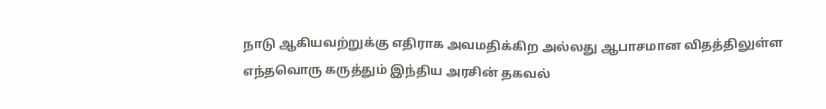நாடு ஆகியவற்றுக்கு எதிராக அவமதிக்கிற அல்லது ஆபாசமான விதத்திலுள்ள எந்தவொரு கருத்தும் இந்திய அரசின் தகவல்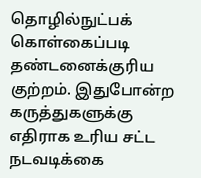தொழில்நுட்பக் கொள்கைப்படி தண்டனைக்குரிய குற்றம். இதுபோன்ற கருத்துகளுக்கு எதிராக உரிய சட்ட நடவடிக்கை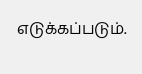எடுக்கப்படும்.